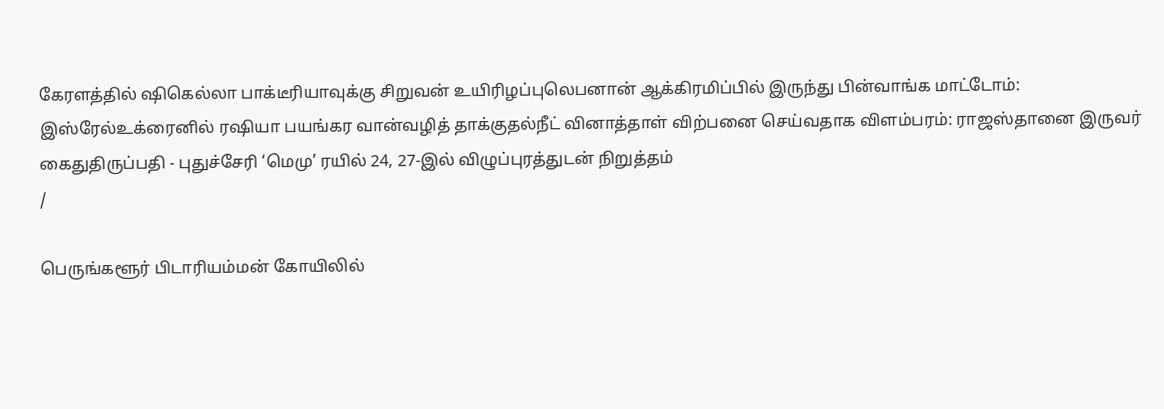கேரளத்தில் ஷிகெல்லா பாக்டீரியாவுக்கு சிறுவன் உயிரிழப்புலெபனான் ஆக்கிரமிப்பில் இருந்து பின்வாங்க மாட்டோம்: இஸ்ரேல்உக்ரைனில் ரஷியா பயங்கர வான்வழித் தாக்குதல்நீட் வினாத்தாள் விற்பனை செய்வதாக விளம்பரம்: ராஜஸ்தானை இருவர் கைதுதிருப்பதி - புதுச்சேரி ‘மெமு’ ரயில் 24, 27-இல் விழுப்புரத்துடன் நிறுத்தம்
/

பெருங்களூர் பிடாரியம்மன் கோயிலில்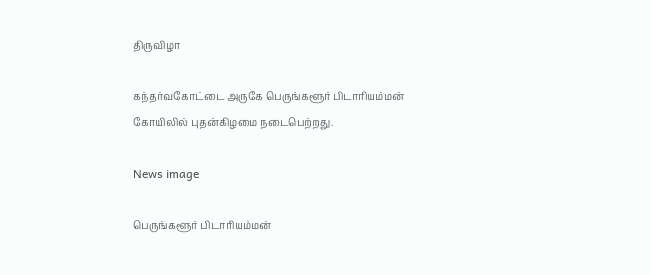திருவிழா

கந்தர்வகோட்டை அருகே பெருங்களூர் பிடாரியம்மன் கோயிலில் புதன்கிழமை நடைபெற்றது.

News image

பெருங்களூர் பிடாரியம்மன்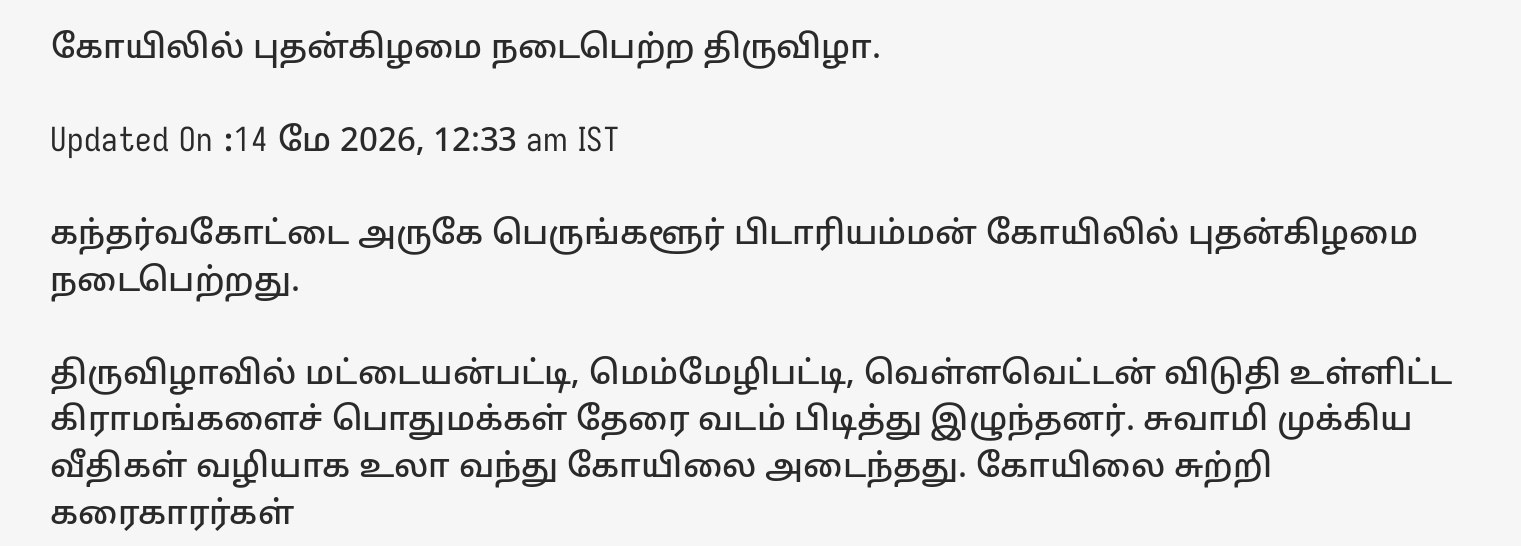கோயிலில் புதன்கிழமை நடைபெற்ற திருவிழா.

Updated On :14 மே 2026, 12:33 am IST

கந்தர்வகோட்டை அருகே பெருங்களூர் பிடாரியம்மன் கோயிலில் புதன்கிழமை நடைபெற்றது.

திருவிழாவில் மட்டையன்பட்டி, மெம்மேழிபட்டி, வெள்ளவெட்டன் விடுதி உள்ளிட்ட கிராமங்களைச் பொதுமக்கள் தேரை வடம் பிடித்து இழுந்தனர். சுவாமி முக்கிய வீதிகள் வழியாக உலா வந்து கோயிலை அடைந்தது. கோயிலை சுற்றி கரைகாரர்கள்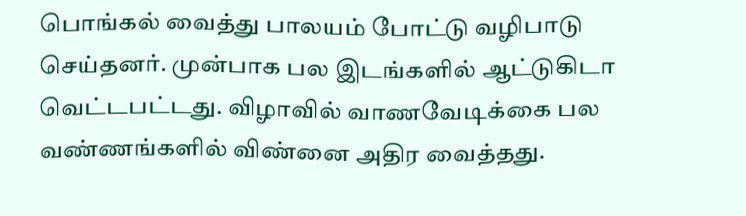பொங்கல் வைத்து பாலயம் போட்டு வழிபாடு செய்தனர். முன்பாக பல இடங்களில் ஆட்டுகிடா வெட்டபட்டது. விழாவில் வாணவேடிக்கை பல வண்ணங்களில் விண்னை அதிர வைத்தது.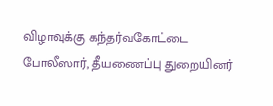விழாவுக்கு கந்தர்வகோட்டை போலீஸார், தீயணைப்பு துறையினர்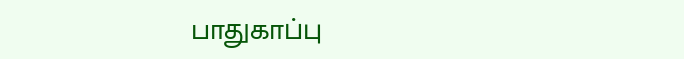பாதுகாப்பு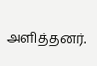அளித்தனர்.